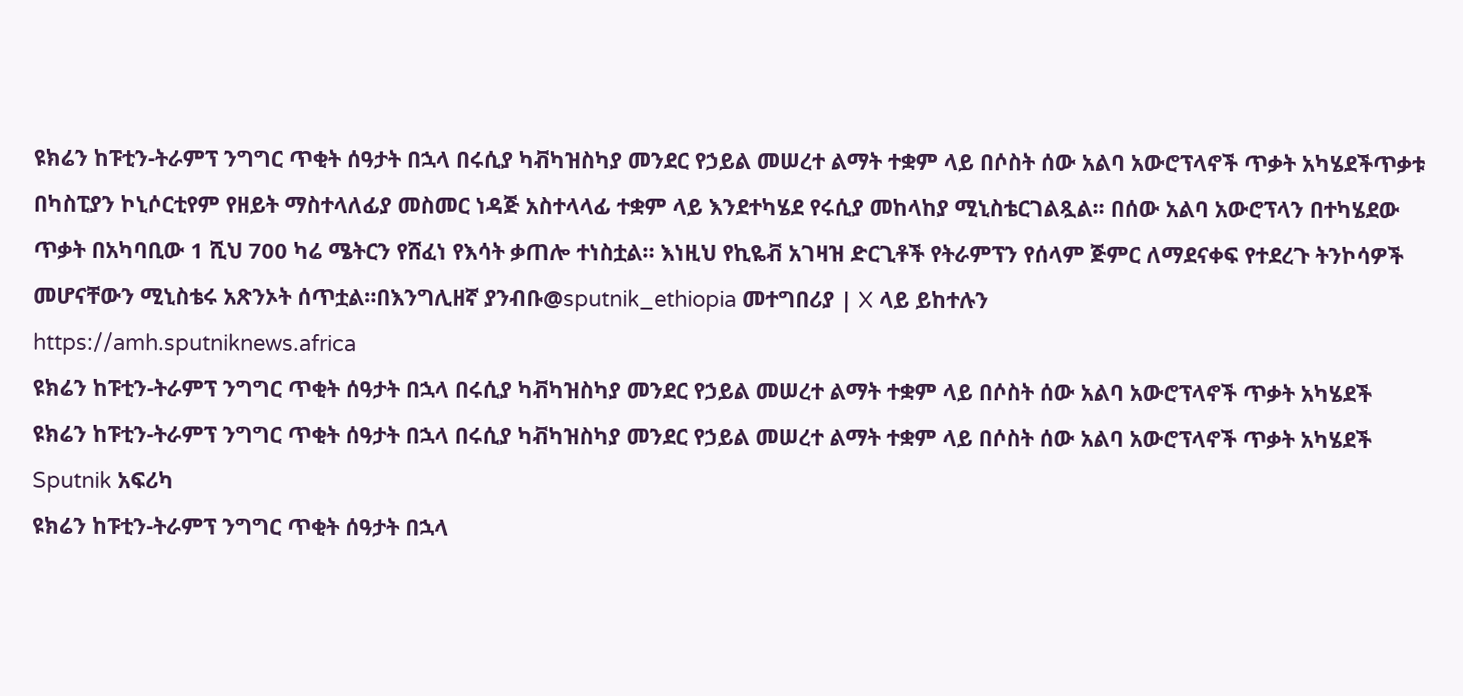ዩክሬን ከፑቲን-ትራምፕ ንግግር ጥቂት ሰዓታት በኋላ በሩሲያ ካቭካዝስካያ መንደር የኃይል መሠረተ ልማት ተቋም ላይ በሶስት ሰው አልባ አውሮፕላኖች ጥቃት አካሄደችጥቃቱ በካስፒያን ኮኒሶርቲየም የዘይት ማስተላለፊያ መስመር ነዳጅ አስተላላፊ ተቋም ላይ እንደተካሄደ የሩሲያ መከላከያ ሚኒስቴርገልጿል፡፡ በሰው አልባ አውሮፕላን በተካሄደው ጥቃት በአካባቢው 1 ሺህ 700 ካሬ ሜትርን የሸፈነ የእሳት ቃጠሎ ተነስቷል። እነዚህ የኪዬቭ አገዛዝ ድርጊቶች የትራምፕን የሰላም ጅምር ለማደናቀፍ የተደረጉ ትንኮሳዎች መሆናቸውን ሚኒስቴሩ አጽንኦት ሰጥቷል።በእንግሊዘኛ ያንብቡ@sputnik_ethiopia መተግበሪያ | X ላይ ይከተሉን
https://amh.sputniknews.africa
ዩክሬን ከፑቲን-ትራምፕ ንግግር ጥቂት ሰዓታት በኋላ በሩሲያ ካቭካዝስካያ መንደር የኃይል መሠረተ ልማት ተቋም ላይ በሶስት ሰው አልባ አውሮፕላኖች ጥቃት አካሄደች
ዩክሬን ከፑቲን-ትራምፕ ንግግር ጥቂት ሰዓታት በኋላ በሩሲያ ካቭካዝስካያ መንደር የኃይል መሠረተ ልማት ተቋም ላይ በሶስት ሰው አልባ አውሮፕላኖች ጥቃት አካሄደች
Sputnik አፍሪካ
ዩክሬን ከፑቲን-ትራምፕ ንግግር ጥቂት ሰዓታት በኋላ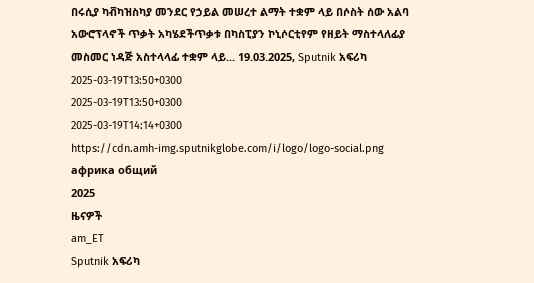በሩሲያ ካቭካዝስካያ መንደር የኃይል መሠረተ ልማት ተቋም ላይ በሶስት ሰው አልባ አውሮፕላኖች ጥቃት አካሄደችጥቃቱ በካስፒያን ኮኒሶርቲየም የዘይት ማስተላለፊያ መስመር ነዳጅ አስተላላፊ ተቋም ላይ... 19.03.2025, Sputnik አፍሪካ
2025-03-19T13:50+0300
2025-03-19T13:50+0300
2025-03-19T14:14+0300
https://cdn.amh-img.sputnikglobe.com/i/logo/logo-social.png
африка общий
2025
ዜናዎች
am_ET
Sputnik አፍሪካ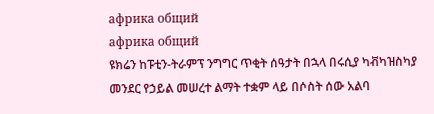африка общий
африка общий
ዩክሬን ከፑቲን-ትራምፕ ንግግር ጥቂት ሰዓታት በኋላ በሩሲያ ካቭካዝስካያ መንደር የኃይል መሠረተ ልማት ተቋም ላይ በሶስት ሰው አልባ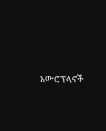አውሮፕላኖች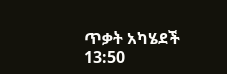ጥቃት አካሄደች
13:50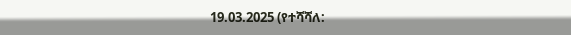19.03.2025 (የተሻሻለ: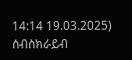14:14 19.03.2025)
ሰብስክራይብ